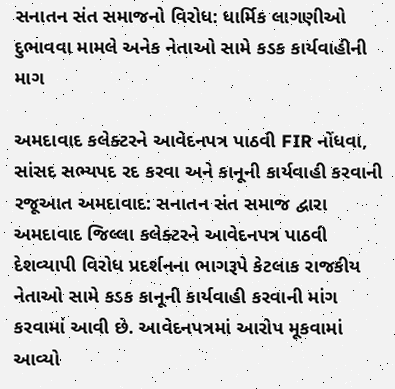સનાતન સંત સમાજનો વિરોધ: ધાર્મિક લાગણીઓ દુભાવવા મામલે અનેક નેતાઓ સામે કડક કાર્યવાહીની માગ

અમદાવાદ કલેક્ટરને આવેદનપત્ર પાઠવી FIR નોંધવા, સાંસદ સભ્યપદ રદ કરવા અને કાનૂની કાર્યવાહી કરવાની રજૂઆત અમદાવાદ: સનાતન સંત સમાજ દ્વારા અમદાવાદ જિલ્લા કલેક્ટરને આવેદનપત્ર પાઠવી દેશવ્યાપી વિરોધ પ્રદર્શનના ભાગરૂપે કેટલાક રાજકીય નેતાઓ સામે કડક કાનૂની કાર્યવાહી કરવાની માંગ કરવામાં આવી છે. આવેદનપત્રમાં આરોપ મૂકવામાં આવ્યો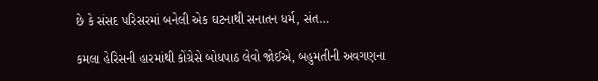છે કે સંસદ પરિસરમાં બનેલી એક ઘટનાથી સનાતન ધર્મ, સંત…

કમલા હેરિસની હારમાંથી કોંગ્રેસે બોધપાઠ લેવો જોઈએ, બહુમતીની અવગણના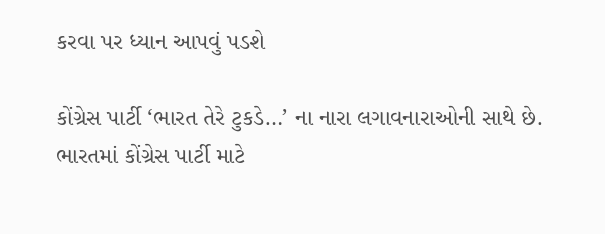કરવા પર ધ્યાન આપવું પડશે

કોંગ્રેસ પાર્ટી ‘ભારત તેરે ટુકડે…’ ના નારા લગાવનારાઓની સાથે છે. ભારતમાં કોંગ્રેસ પાર્ટી માટે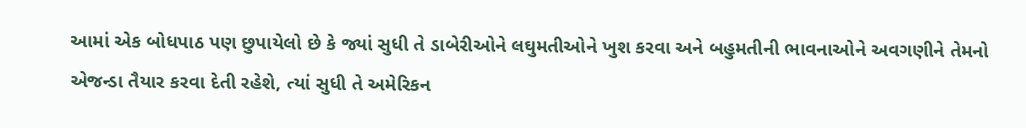આમાં એક બોધપાઠ પણ છુપાયેલો છે કે જ્યાં સુધી તે ડાબેરીઓને લઘુમતીઓને ખુશ કરવા અને બહુમતીની ભાવનાઓને અવગણીને તેમનો એજન્ડા તૈયાર કરવા દેતી રહેશે, ત્યાં સુધી તે અમેરિકન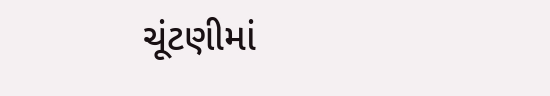ચૂંટણીમાં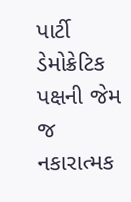પાર્ટી ડેમોક્રેટિક પક્ષની જેમ જ નકારાત્મક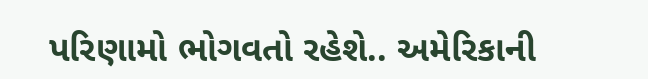પરિણામો ભોગવતો રહેશે.. અમેરિકાની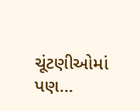ચૂંટણીઓમાં પણ…